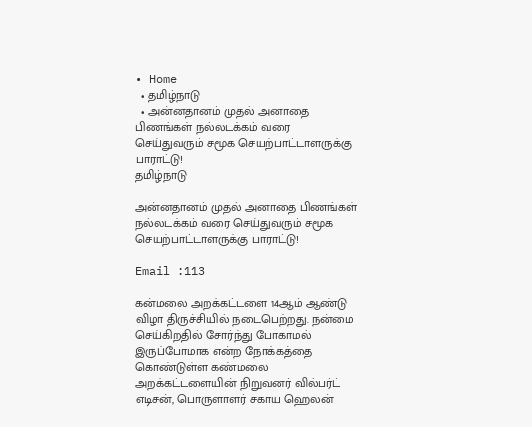• Home
  • தமிழ்நாடு
  • அன்னதானம் முதல் அனாதை பிணங்கள் நல்லடக்கம் வரை செய்துவரும் சமூக செயற்பாட்டாளருக்கு பாராட்டு!
தமிழ்நாடு

அன்னதானம் முதல் அனாதை பிணங்கள் நல்லடக்கம் வரை செய்துவரும் சமூக செயற்பாட்டாளருக்கு பாராட்டு!

Email :113

கன்மலை அறக்கட்டளை 14ஆம் ஆண்டு விழா திருச்சியில் நடைபெற்றது. நன்மை செய்கிறதில் சோர்ந்து போகாமல் இருப்போமாக என்ற நோக்கத்தை கொண்டுள்ள கண்மலை அறக்கட்டளையின் நிறுவனர் வில்பர்ட் எடிசன், பொருளாளர் சகாய ஹெலன்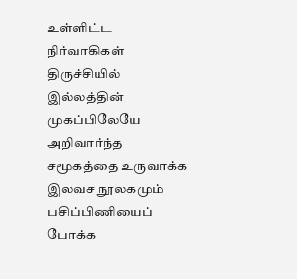உள்ளிட்ட நிர்வாகிகள் திருச்சியில் இல்லத்தின் முகப்பிலேயே அறிவார்ந்த சமூகத்தை உருவாக்க இலவச நூலகமும் பசிப்பிணியைப் போக்க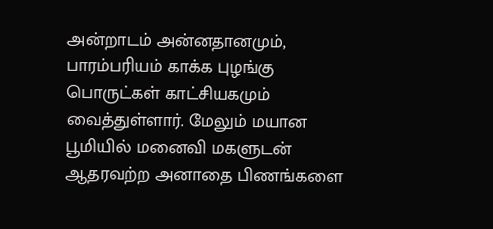அன்றாடம் அன்னதானமும், பாரம்பரியம் காக்க புழங்கு பொருட்கள் காட்சியகமும் வைத்துள்ளார். மேலும் மயான பூமியில் மனைவி மகளுடன் ஆதரவற்ற அனாதை பிணங்களை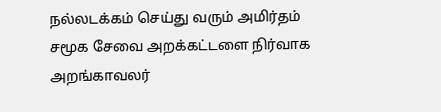நல்லடக்கம் செய்து வரும் அமிர்தம் சமூக சேவை அறக்கட்டளை நிர்வாக அறங்காவலர்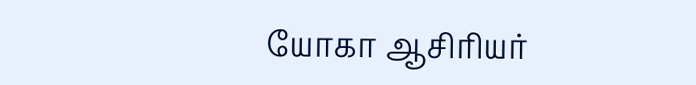யோகா ஆசிரியர்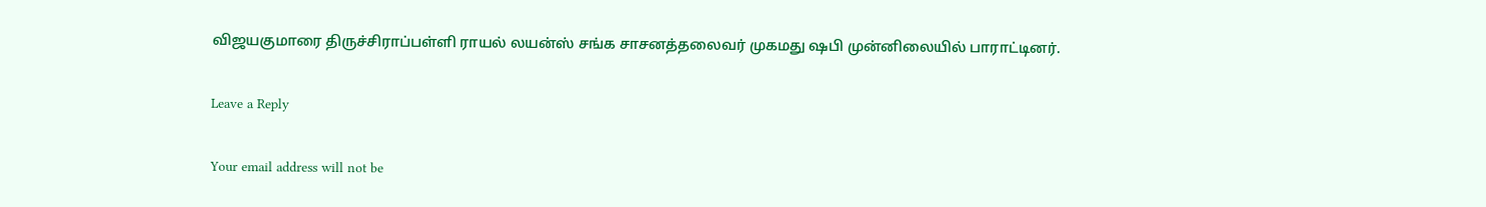விஜயகுமாரை திருச்சிராப்பள்ளி ராயல் லயன்ஸ் சங்க சாசனத்தலைவர் முகமது ஷபி முன்னிலையில் பாராட்டினர்.

Leave a Reply

Your email address will not be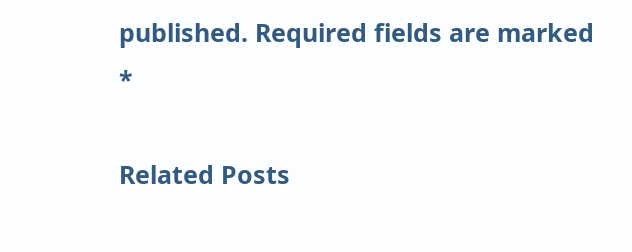published. Required fields are marked *

Related Posts